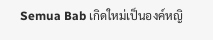Semua Bab เกิดใหม่เป็นองค์หญิ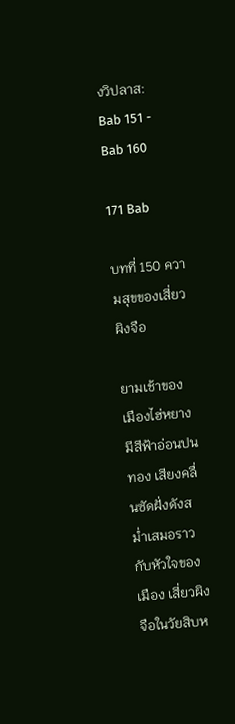งวิปลาส: Bab 151 - Bab 160

171 Bab

บทที่ 150 ความสุขของเสี่ยวผิงจือ

ยามเช้าของเมืองไฮ่หยางมีสีฟ้าอ่อนปนทอง เสียงคลื่นซัดฝั่งดังสม่ำเสมอราวกับหัวใจของเมือง เสี่ยวผิงจือในวัยสิบห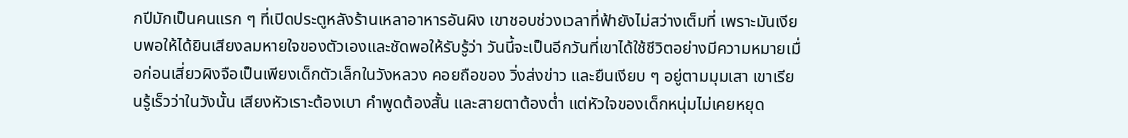กปีมักเป็นคนแรก ๆ ที่เปิดประตูหลังร้านเหลาอาหารอันผิง เขาชอบช่วงเวลาที่ฟ้ายังไม่สว่างเต็มที่ เพราะมันเงียบพอให้ได้ยินเสียงลมหายใจของตัวเองและชัดพอให้รับรู้ว่า วันนี้จะเป็นอีกวันที่เขาได้ใช้ชีวิตอย่างมีความหมายเมื่อก่อนเสี่ยวผิงจือเป็นเพียงเด็กตัวเล็กในวังหลวง คอยถือของ วิ่งส่งข่าว และยืนเงียบ ๆ อยู่ตามมุมเสา เขาเรียนรู้เร็วว่าในวังนั้น เสียงหัวเราะต้องเบา คำพูดต้องสั้น และสายตาต้องต่ำ แต่หัวใจของเด็กหนุ่มไม่เคยหยุด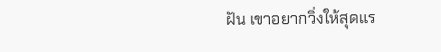ฝัน เขาอยากวิ่งให้สุดแร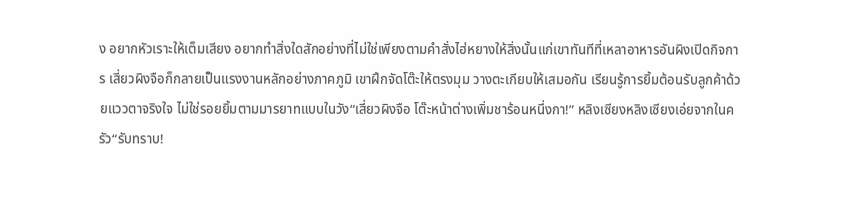ง อยากหัวเราะให้เต็มเสียง อยากทำสิ่งใดสักอย่างที่ไม่ใช่เพียงตามคำสั่งไฮ่หยางให้สิ่งนั้นแก่เขาทันทีที่เหลาอาหารอันผิงเปิดกิจการ เสี่ยวผิงจือก็กลายเป็นแรงงานหลักอย่างภาคภูมิ เขาฝึกจัดโต๊ะให้ตรงมุม วางตะเกียบให้เสมอกัน เรียนรู้การยิ้มต้อนรับลูกค้าด้วยแววตาจริงใจ ไม่ใช่รอยยิ้มตามมารยาทแบบในวัง“เสี่ยวผิงจือ โต๊ะหน้าต่างเพิ่มชาร้อนหนึ่งกา!” หลิงเซียงหลิงเซียงเอ่ยจากในครัว“รับทราบ!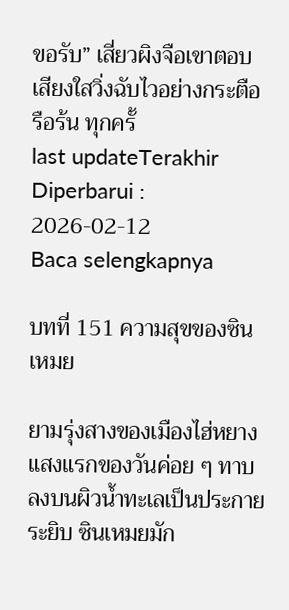ขอรับ” เสี่ยวผิงจือเขาตอบเสียงใสวิ่งฉับไวอย่างกระตือรือร้น ทุกครั้
last updateTerakhir Diperbarui : 2026-02-12
Baca selengkapnya

บทที่ 151 ความสุขของซินเหมย

ยามรุ่งสางของเมืองไฮ่หยางแสงแรกของวันค่อย ๆ ทาบลงบนผิวน้ำทะเลเป็นประกายระยิบ ซินเหมยมัก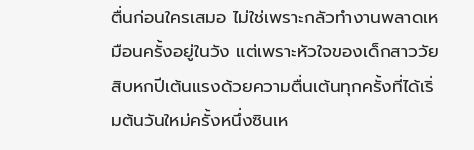ตื่นก่อนใครเสมอ ไม่ใช่เพราะกลัวทำงานพลาดเหมือนครั้งอยู่ในวัง แต่เพราะหัวใจของเด็กสาววัยสิบหกปีเต้นแรงด้วยความตื่นเต้นทุกครั้งที่ได้เริ่มต้นวันใหม่ครั้งหนึ่งซินเห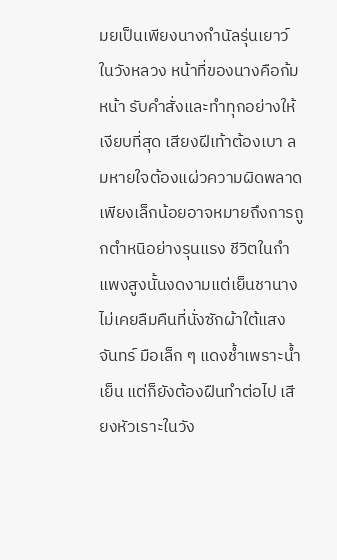มยเป็นเพียงนางกำนัลรุ่นเยาว์ในวังหลวง หน้าที่ของนางคือก้มหน้า รับคำสั่งและทำทุกอย่างให้เงียบที่สุด เสียงฝีเท้าต้องเบา ลมหายใจต้องแผ่วความผิดพลาดเพียงเล็กน้อยอาจหมายถึงการถูกตำหนิอย่างรุนแรง ชีวิตในกำแพงสูงนั้นงดงามแต่เย็นชานางไม่เคยลืมคืนที่นั่งซักผ้าใต้แสงจันทร์ มือเล็ก ๆ แดงช้ำเพราะน้ำเย็น แต่ก็ยังต้องฝืนทำต่อไป เสียงหัวเราะในวัง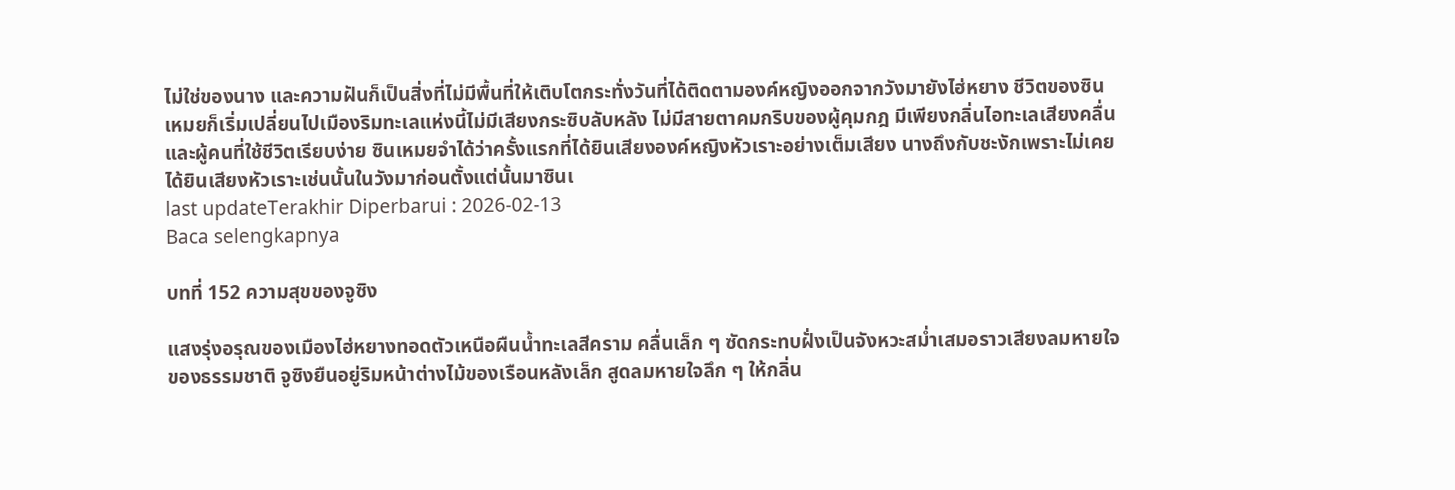ไม่ใช่ของนาง และความฝันก็เป็นสิ่งที่ไม่มีพื้นที่ให้เติบโตกระทั่งวันที่ได้ติดตามองค์หญิงออกจากวังมายังไฮ่หยาง ชีวิตของซินเหมยก็เริ่มเปลี่ยนไปเมืองริมทะเลแห่งนี้ไม่มีเสียงกระซิบลับหลัง ไม่มีสายตาคมกริบของผู้คุมกฎ มีเพียงกลิ่นไอทะเลเสียงคลื่นและผู้คนที่ใช้ชีวิตเรียบง่าย ซินเหมยจำได้ว่าครั้งแรกที่ได้ยินเสียงองค์หญิงหัวเราะอย่างเต็มเสียง นางถึงกับชะงักเพราะไม่เคยได้ยินเสียงหัวเราะเช่นนั้นในวังมาก่อนตั้งแต่นั้นมาซินเ
last updateTerakhir Diperbarui : 2026-02-13
Baca selengkapnya

บทที่ 152 ความสุขของจูซิง

แสงรุ่งอรุณของเมืองไฮ่หยางทอดตัวเหนือผืนน้ำทะเลสีคราม คลื่นเล็ก ๆ ซัดกระทบฝั่งเป็นจังหวะสม่ำเสมอราวเสียงลมหายใจของธรรมชาติ จูซิงยืนอยู่ริมหน้าต่างไม้ของเรือนหลังเล็ก สูดลมหายใจลึก ๆ ให้กลิ่น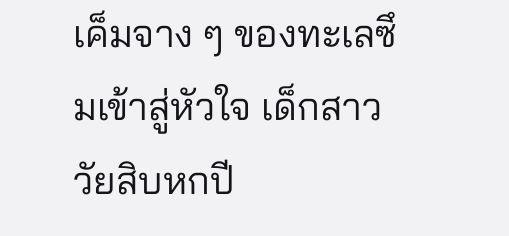เค็มจาง ๆ ของทะเลซึมเข้าสู่หัวใจ เด็กสาววัยสิบหกปี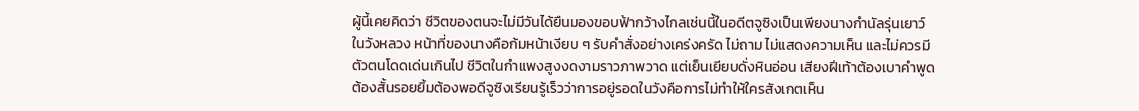ผู้นี้เคยคิดว่า ชีวิตของตนจะไม่มีวันได้ยืนมองขอบฟ้ากว้างไกลเช่นนี้ในอดีตจูซิงเป็นเพียงนางกำนัลรุ่นเยาว์ในวังหลวง หน้าที่ของนางคือก้มหน้าเงียบ ๆ รับคำสั่งอย่างเคร่งครัด ไม่ถาม ไม่แสดงความเห็น และไม่ควรมีตัวตนโดดเด่นเกินไป ชีวิตในกำแพงสูงงดงามราวภาพวาด แต่เย็นเยียบดั่งหินอ่อน เสียงฝีเท้าต้องเบาคำพูดต้องสั้นรอยยิ้มต้องพอดีจูซิงเรียนรู้เร็วว่าการอยู่รอดในวังคือการไม่ทำให้ใครสังเกตเห็น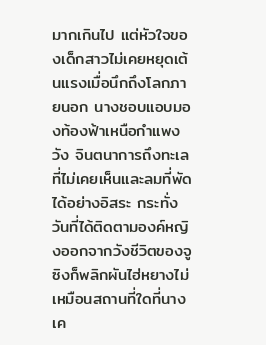มากเกินไป แต่หัวใจของเด็กสาวไม่เคยหยุดเต้นแรงเมื่อนึกถึงโลกภายนอก นางชอบแอบมองท้องฟ้าเหนือกำแพงวัง จินตนาการถึงทะเลที่ไม่เคยเห็นและลมที่พัดได้อย่างอิสระ กระทั่งวันที่ได้ติดตามองค์หญิงออกจากวังชีวิตของจูซิงก็พลิกผันไฮ่หยางไม่เหมือนสถานที่ใดที่นางเค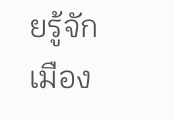ยรู้จัก เมือง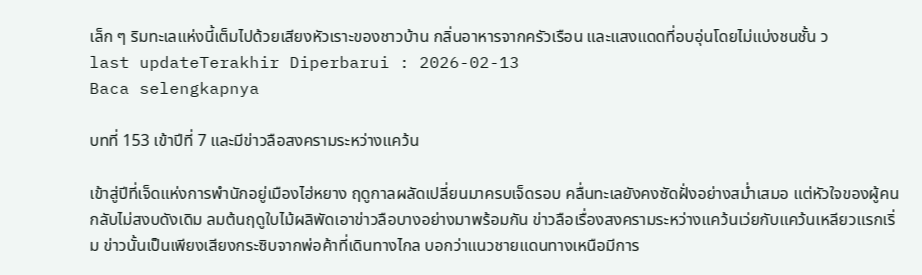เล็ก ๆ ริมทะเลแห่งนี้เต็มไปด้วยเสียงหัวเราะของชาวบ้าน กลิ่นอาหารจากครัวเรือน และแสงแดดที่อบอุ่นโดยไม่แบ่งชนชั้น ว
last updateTerakhir Diperbarui : 2026-02-13
Baca selengkapnya

บทที่ 153 เข้าปีที่ 7 และมีข่าวลือสงครามระหว่างแคว้น

เข้าสู่ปีที่เจ็ดแห่งการพำนักอยู่เมืองไฮ่หยาง ฤดูกาลผลัดเปลี่ยนมาครบเจ็ดรอบ คลื่นทะเลยังคงซัดฝั่งอย่างสม่ำเสมอ แต่หัวใจของผู้คนกลับไม่สงบดังเดิม ลมต้นฤดูใบไม้ผลิพัดเอาข่าวลือบางอย่างมาพร้อมกัน ข่าวลือเรื่องสงครามระหว่างแคว้นเว่ยกับแคว้นเหลียวแรกเริ่ม ข่าวนั้นเป็นเพียงเสียงกระซิบจากพ่อค้าที่เดินทางไกล บอกว่าแนวชายแดนทางเหนือมีการ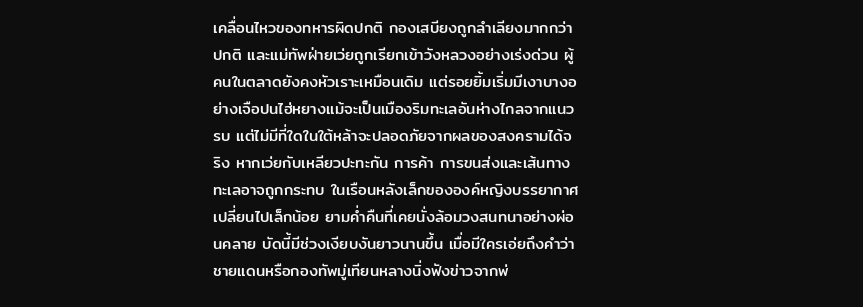เคลื่อนไหวของทหารผิดปกติ กองเสบียงถูกลำเลียงมากกว่าปกติ และแม่ทัพฝ่ายเว่ยถูกเรียกเข้าวังหลวงอย่างเร่งด่วน ผู้คนในตลาดยังคงหัวเราะเหมือนเดิม แต่รอยยิ้มเริ่มมีเงาบางอย่างเจือปนไฮ่หยางแม้จะเป็นเมืองริมทะเลอันห่างไกลจากแนวรบ แต่ไม่มีที่ใดในใต้หล้าจะปลอดภัยจากผลของสงครามได้จริง หากเว่ยกับเหลียวปะทะกัน การค้า การขนส่งและเส้นทางทะเลอาจถูกกระทบ ในเรือนหลังเล็กขององค์หญิงบรรยากาศเปลี่ยนไปเล็กน้อย ยามค่ำคืนที่เคยนั่งล้อมวงสนทนาอย่างผ่อนคลาย บัดนี้มีช่วงเงียบงันยาวนานขึ้น เมื่อมีใครเอ่ยถึงคำว่าชายแดนหรือกองทัพมู่เทียนหลางนิ่งฟังข่าวจากพ่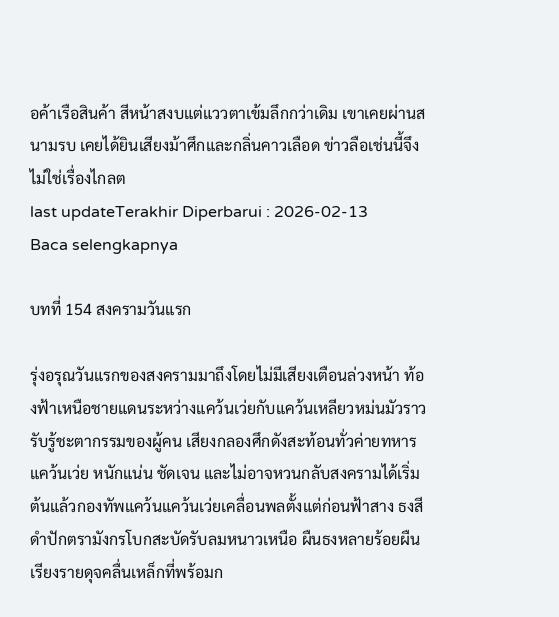อค้าเรือสินค้า สีหน้าสงบแต่แววตาเข้มลึกกว่าเดิม เขาเคยผ่านสนามรบ เคยได้ยินเสียงม้าศึกและกลิ่นคาวเลือด ข่าวลือเช่นนี้จึงไม่ใช่เรื่องไกลต
last updateTerakhir Diperbarui : 2026-02-13
Baca selengkapnya

บทที่ 154 สงครามวันแรก

รุ่งอรุณวันแรกของสงครามมาถึงโดยไม่มีเสียงเตือนล่วงหน้า ท้องฟ้าเหนือชายแดนระหว่างแคว้นเว่ยกับแคว้นเหลียวหม่นมัวราวรับรู้ชะตากรรมของผู้คน เสียงกลองศึกดังสะท้อนทั่วค่ายทหารแคว้นเว่ย หนักแน่น ชัดเจน และไม่อาจหวนกลับสงครามได้เริ่มต้นแล้วกองทัพแคว้นแคว้นเว่ยเคลื่อนพลตั้งแต่ก่อนฟ้าสาง ธงสีดำปักตรามังกรโบกสะบัดรับลมหนาวเหนือ ผืนธงหลายร้อยผืนเรียงรายดุจคลื่นเหล็กที่พร้อมก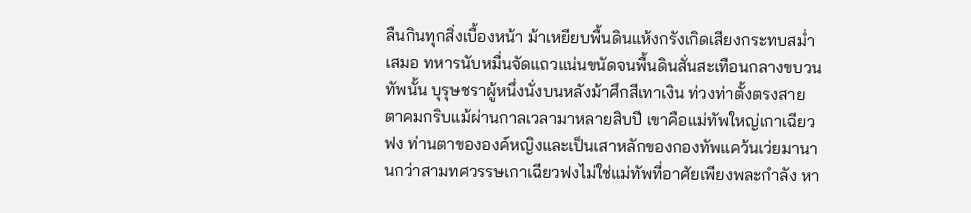ลืนกินทุกสิ่งเบื้องหน้า ม้าเหยียบพื้นดินแห้งกรังเกิดเสียงกระทบสม่ำเสมอ ทหารนับหมื่นจัดแถวแน่นขนัดจนพื้นดินสั่นสะเทือนกลางขบวนทัพนั้น บุรุษชราผู้หนึ่งนั่งบนหลังม้าศึกสีเทาเงิน ท่วงท่าตั้งตรงสายตาคมกริบแม้ผ่านกาลเวลามาหลายสิบปี เขาคือแม่ทัพใหญ่เกาเฉียวฟง ท่านตาขององค์หญิงและเป็นเสาหลักของกองทัพแคว้นเว่ยมานานกว่าสามทศวรรษเกาเฉียวฟงไม่ใช่แม่ทัพที่อาศัยเพียงพละกำลัง หา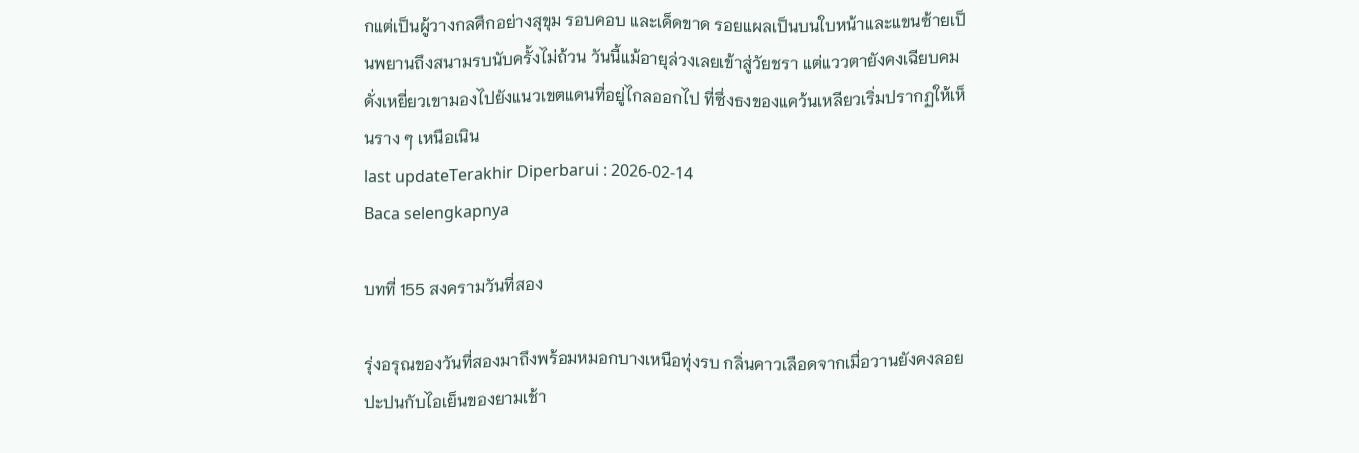กแต่เป็นผู้วางกลศึกอย่างสุขุม รอบคอบ และเด็ดขาด รอยแผลเป็นบนใบหน้าและแขนซ้ายเป็นพยานถึงสนามรบนับครั้งไม่ถ้วน วันนี้แม้อายุล่วงเลยเข้าสู่วัยชรา แต่แววตายังคงเฉียบคมดั่งเหยี่ยวเขามองไปยังแนวเขตแดนที่อยู่ไกลออกไป ที่ซึ่งธงของแคว้นเหลียวเริ่มปรากฏให้เห็นราง ๆ เหนือเนิน
last updateTerakhir Diperbarui : 2026-02-14
Baca selengkapnya

บทที่ 155 สงครามวันที่สอง

รุ่งอรุณของวันที่สองมาถึงพร้อมหมอกบางเหนือทุ่งรบ กลิ่นคาวเลือดจากเมื่อวานยังคงลอยปะปนกับไอเย็นของยามเช้า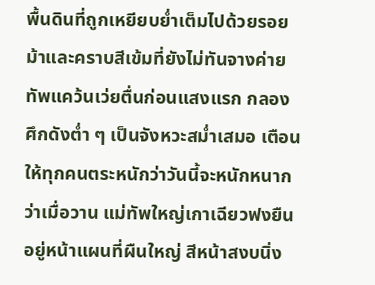พื้นดินที่ถูกเหยียบย่ำเต็มไปด้วยรอยม้าและคราบสีเข้มที่ยังไม่ทันจางค่ายทัพแคว้นเว่ยตื่นก่อนแสงแรก กลองศึกดังต่ำ ๆ เป็นจังหวะสม่ำเสมอ เตือนให้ทุกคนตระหนักว่าวันนี้จะหนักหนากว่าเมื่อวาน แม่ทัพใหญ่เกาเฉียวฟงยืนอยู่หน้าแผนที่ผืนใหญ่ สีหน้าสงบนิ่ง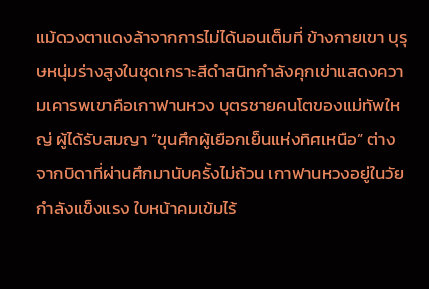แม้ดวงตาแดงล้าจากการไม่ได้นอนเต็มที่ ข้างกายเขา บุรุษหนุ่มร่างสูงในชุดเกราะสีดำสนิทกำลังคุกเข่าแสดงความเคารพเขาคือเกาฟานหวง บุตรชายคนโตของแม่ทัพใหญ่ ผู้ได้รับสมญา “ขุนศึกผู้เยือกเย็นแห่งทิศเหนือ” ต่างจากบิดาที่ผ่านศึกมานับครั้งไม่ถ้วน เกาฟานหวงอยู่ในวัยกำลังแข็งแรง ใบหน้าคมเข้มไร้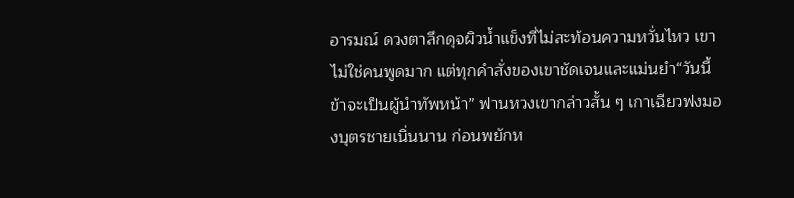อารมณ์ ดวงตาลึกดุจผิวน้ำแข็งที่ไม่สะท้อนความหวั่นไหว เขาไม่ใช่คนพูดมาก แต่ทุกคำสั่งของเขาชัดเจนและแม่นยำ“วันนี้ ข้าจะเป็นผู้นำทัพหน้า” ฟานหวงเขากล่าวสั้น ๆ เกาเฉียวฟงมองบุตรชายเนิ่นนาน ก่อนพยักห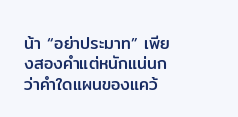น้า “อย่าประมาท” เพียงสองคำแต่หนักแน่นกว่าคำใดแผนของแคว้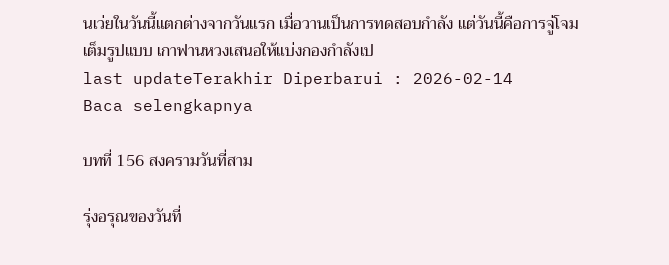นเว่ยในวันนี้แตกต่างจากวันแรก เมื่อวานเป็นการทดสอบกำลัง แต่วันนี้คือการจู่โจมเต็มรูปแบบ เกาฟานหวงเสนอให้แบ่งกองกำลังเป
last updateTerakhir Diperbarui : 2026-02-14
Baca selengkapnya

บทที่ 156 สงครามวันที่สาม

รุ่งอรุณของวันที่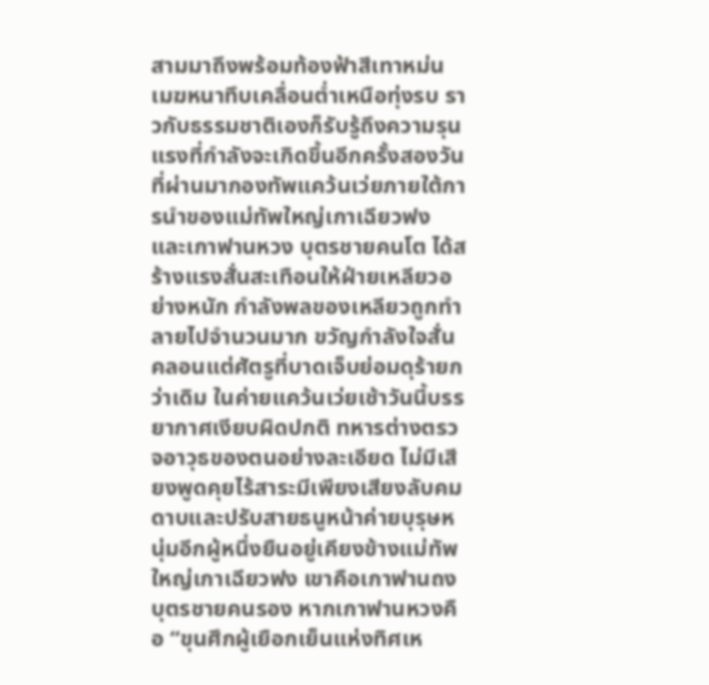สามมาถึงพร้อมท้องฟ้าสีเทาหม่น เมฆหนาทึบเคลื่อนต่ำเหนือทุ่งรบ ราวกับธรรมชาติเองก็รับรู้ถึงความรุนแรงที่กำลังจะเกิดขึ้นอีกครั้งสองวันที่ผ่านมากองทัพแคว้นเว่ยภายใต้การนำของแม่ทัพใหญ่เกาเฉียวฟง และเกาฟานหวง บุตรชายคนโต ได้สร้างแรงสั่นสะเทือนให้ฝ่ายเหลียวอย่างหนัก กำลังพลของเหลียวถูกทำลายไปจำนวนมาก ขวัญกำลังใจสั่นคลอนแต่ศัตรูที่บาดเจ็บย่อมดุร้ายกว่าเดิม ในค่ายแคว้นเว่ยเช้าวันนี้บรรยากาศเงียบผิดปกติ ทหารต่างตรวจอาวุธของตนอย่างละเอียด ไม่มีเสียงพูดคุยไร้สาระมีเพียงเสียงลับคมดาบและปรับสายธนูหน้าค่ายบุรุษหนุ่มอีกผู้หนึ่งยืนอยู่เคียงข้างแม่ทัพใหญ่เกาเฉียวฟง เขาคือเกาฟานถงบุตรชายคนรอง หากเกาฟานหวงคือ “ขุนศึกผู้เยือกเย็นแห่งทิศเห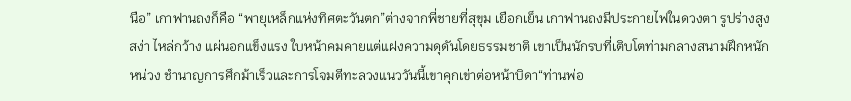นือ” เกาฟานถงก็คือ “พายุเหล็กแห่งทิศตะวันตก”ต่างจากพี่ชายที่สุขุม เยือกเย็น เกาฟานถงมีประกายไฟในดวงตา รูปร่างสูงสง่า ไหล่กว้าง แผ่นอกแข็งแรง ใบหน้าคมคายแต่แฝงความดุดันโดยธรรมชาติ เขาเป็นนักรบที่เติบโตท่ามกลางสนามฝึกหนักหน่วง ชำนาญการศึกม้าเร็วและการโจมตีทะลวงแนววันนี้เขาคุกเข่าต่อหน้าบิดา“ท่านพ่อ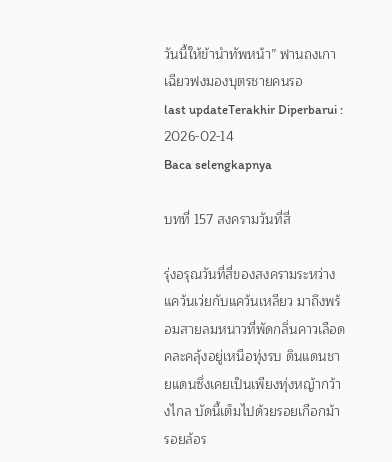วันนี้ให้ข้านำทัพหน้า” ฟานถงเกาเฉียวฟงมองบุตรชายคนรอ
last updateTerakhir Diperbarui : 2026-02-14
Baca selengkapnya

บทที่ 157 สงครามวันที่สี่

รุ่งอรุณวันที่สี่ของสงครามระหว่างแคว้นเว่ยกับแคว้นเหลียว มาถึงพร้อมสายลมหนาวที่พัดกลิ่นคาวเลือดคละคลุ้งอยู่เหนือทุ่งรบ ดินแดนชายแดนซึ่งเคยเป็นเพียงทุ่งหญ้ากว้างไกล บัดนี้เต็มไปด้วยรอยเกือกม้า รอยล้อร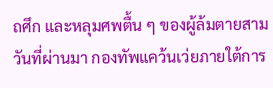ถศึก และหลุมศพตื้น ๆ ของผู้ล้มตายสามวันที่ผ่านมา กองทัพแคว้นเว่ยภายใต้การ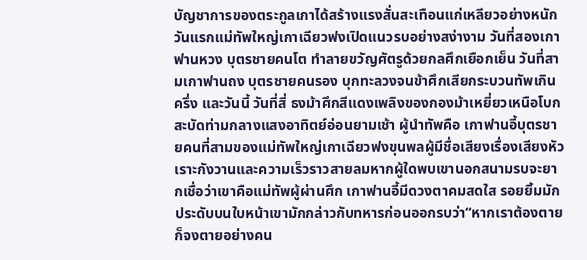บัญชาการของตระกูลเกาได้สร้างแรงสั่นสะเทือนแก่เหลียวอย่างหนัก วันแรกแม่ทัพใหญ่เกาเฉียวฟงเปิดแนวรบอย่างสง่างาม วันที่สองเกาฟานหวง บุตรชายคนโต ทำลายขวัญศัตรูด้วยกลศึกเยือกเย็น วันที่สามเกาฟานถง บุตรชายคนรอง บุกทะลวงจนข้าศึกเสียกระบวนทัพเกินครึ่ง และวันนี้ วันที่สี่ ธงม้าศึกสีแดงเพลิงของกองม้าเหยี่ยวเหนือโบกสะบัดท่ามกลางแสงอาทิตย์อ่อนยามเช้า ผู้นำทัพคือ เกาฟานอี้บุตรชายคนที่สามของแม่ทัพใหญ่เกาเฉียวฟงขุนพลผู้มีชื่อเสียงเรื่องเสียงหัวเราะกังวานและความเร็วราวสายลมหากผู้ใดพบเขานอกสนามรบจะยากเชื่อว่าเขาคือแม่ทัพผู้ผ่านศึก เกาฟานอี้มีดวงตาคมสดใส รอยยิ้มมักประดับบนใบหน้าเขามักกล่าวกับทหารก่อนออกรบว่า“หากเราต้องตาย ก็จงตายอย่างคน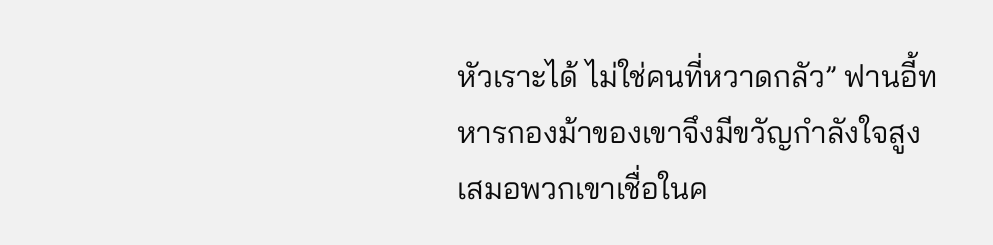หัวเราะได้ ไม่ใช่คนที่หวาดกลัว” ฟานอี้ทหารกองม้าของเขาจึงมีขวัญกำลังใจสูงเสมอพวกเขาเชื่อในค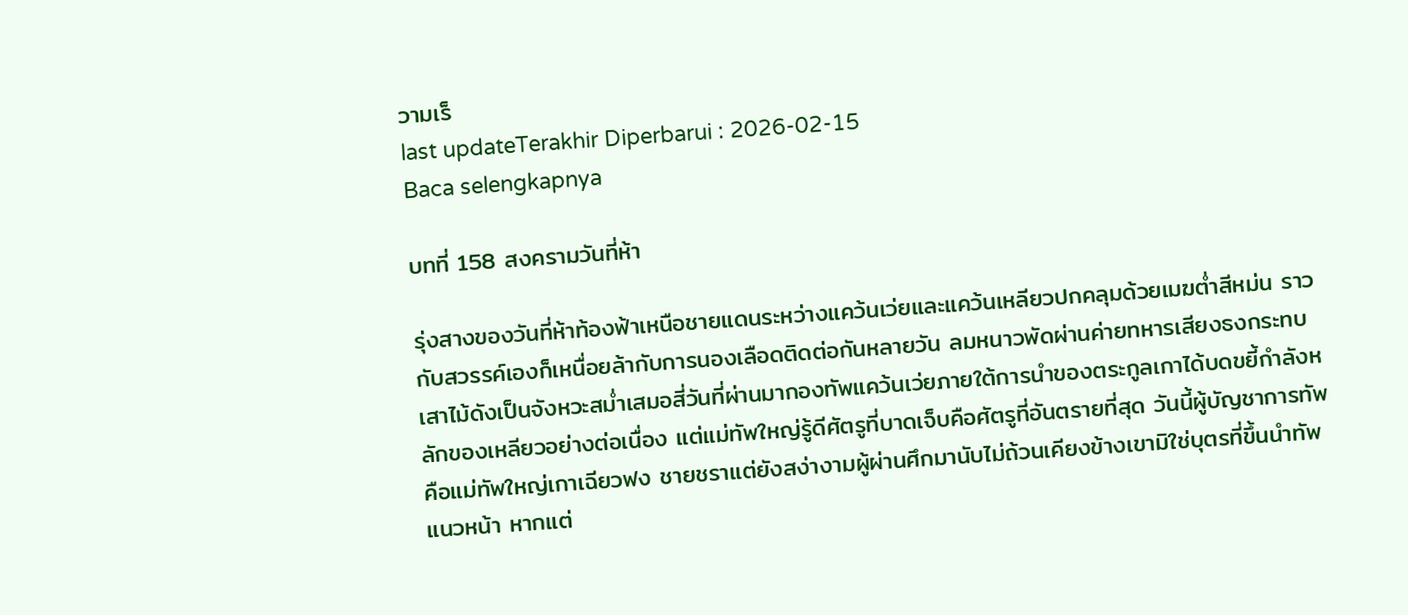วามเร็
last updateTerakhir Diperbarui : 2026-02-15
Baca selengkapnya

บทที่ 158 สงครามวันที่ห้า

รุ่งสางของวันที่ห้าท้องฟ้าเหนือชายแดนระหว่างแคว้นเว่ยและแคว้นเหลียวปกคลุมด้วยเมฆต่ำสีหม่น ราวกับสวรรค์เองก็เหนื่อยล้ากับการนองเลือดติดต่อกันหลายวัน ลมหนาวพัดผ่านค่ายทหารเสียงธงกระทบเสาไม้ดังเป็นจังหวะสม่ำเสมอสี่วันที่ผ่านมากองทัพแคว้นเว่ยภายใต้การนำของตระกูลเกาได้บดขยี้กำลังหลักของเหลียวอย่างต่อเนื่อง แต่แม่ทัพใหญ่รู้ดีศัตรูที่บาดเจ็บคือศัตรูที่อันตรายที่สุด วันนี้ผู้บัญชาการทัพคือแม่ทัพใหญ่เกาเฉียวฟง ชายชราแต่ยังสง่างามผู้ผ่านศึกมานับไม่ถ้วนเคียงข้างเขามิใช่บุตรที่ขึ้นนำทัพแนวหน้า หากแต่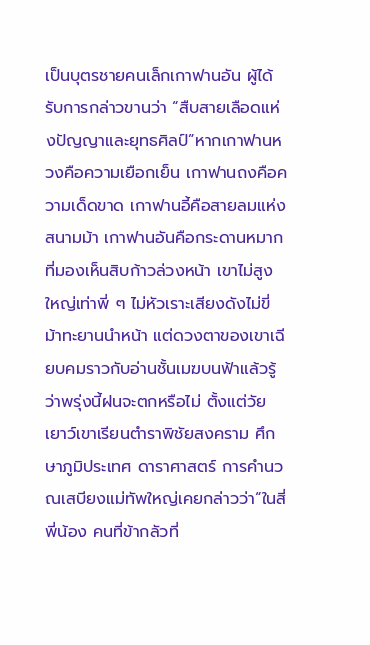เป็นบุตรชายคนเล็กเกาฟานอัน ผู้ได้รับการกล่าวขานว่า “สืบสายเลือดแห่งปัญญาและยุทธศิลป์”หากเกาฟานหวงคือความเยือกเย็น เกาฟานถงคือความเด็ดขาด เกาฟานอี้คือสายลมแห่งสนามม้า เกาฟานอันคือกระดานหมากที่มองเห็นสิบก้าวล่วงหน้า เขาไม่สูงใหญ่เท่าพี่ ๆ ไม่หัวเราะเสียงดังไม่ขี่ม้าทะยานนำหน้า แต่ดวงตาของเขาเฉียบคมราวกับอ่านชั้นเมฆบนฟ้าแล้วรู้ว่าพรุ่งนี้ฝนจะตกหรือไม่ ตั้งแต่วัยเยาว์เขาเรียนตำราพิชัยสงคราม ศึกษาภูมิประเทศ ดาราศาสตร์ การคำนวณเสบียงแม่ทัพใหญ่เคยกล่าวว่า“ในสี่พี่น้อง คนที่ข้ากลัวที่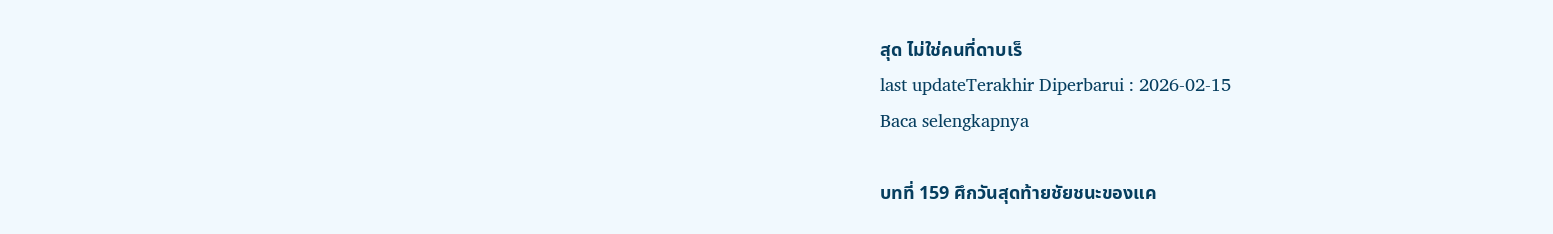สุด ไม่ใช่คนที่ดาบเร็
last updateTerakhir Diperbarui : 2026-02-15
Baca selengkapnya

บทที่ 159 ศึกวันสุดท้ายชัยชนะของแค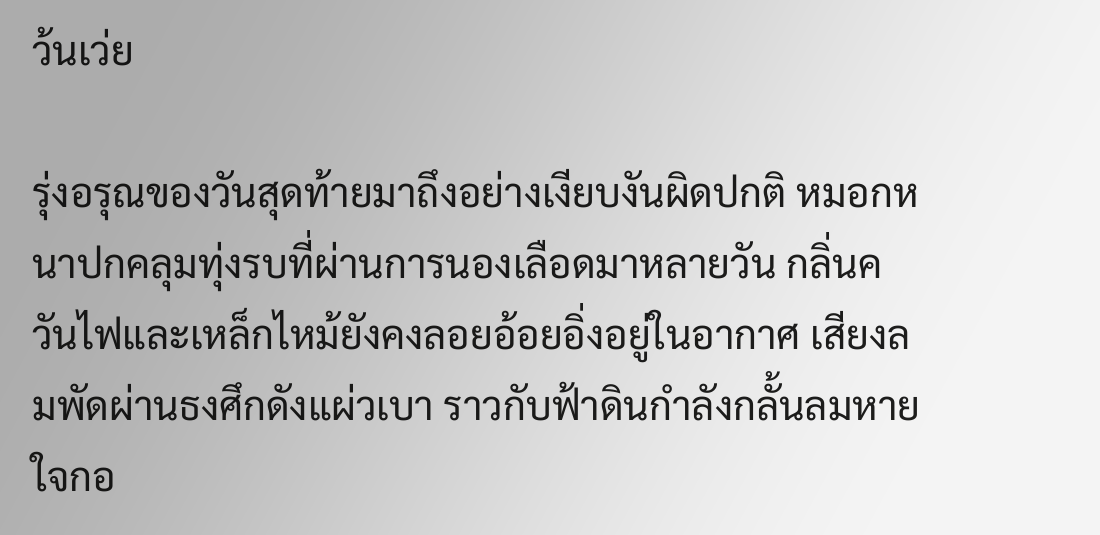ว้นเว่ย

รุ่งอรุณของวันสุดท้ายมาถึงอย่างเงียบงันผิดปกติ หมอกหนาปกคลุมทุ่งรบที่ผ่านการนองเลือดมาหลายวัน กลิ่นควันไฟและเหล็กไหม้ยังคงลอยอ้อยอิ่งอยู่ในอากาศ เสียงลมพัดผ่านธงศึกดังแผ่วเบา ราวกับฟ้าดินกำลังกลั้นลมหายใจกอ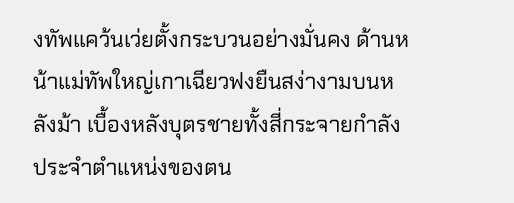งทัพแคว้นเว่ยตั้งกระบวนอย่างมั่นคง ด้านหน้าแม่ทัพใหญ่เกาเฉียวฟงยืนสง่างามบนหลังม้า เบื้องหลังบุตรชายทั้งสี่กระจายกำลังประจำตำแหน่งของตน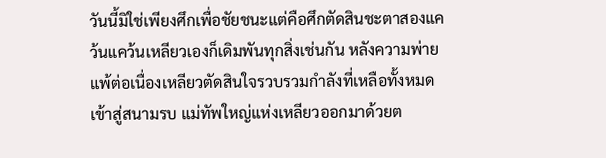วันนี้มิใช่เพียงศึกเพื่อชัยชนะแต่คือศึกตัดสินชะตาสองแคว้นแคว้นเหลียวเองก็เดิมพันทุกสิ่งเช่นกัน หลังความพ่ายแพ้ต่อเนื่องเหลียวตัดสินใจรวบรวมกำลังที่เหลือทั้งหมดเข้าสู่สนามรบ แม่ทัพใหญ่แห่งเหลียวออกมาด้วยต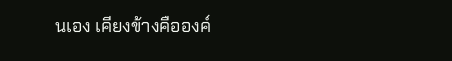นเอง เคียงข้างคือองค์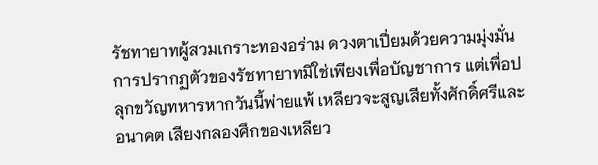รัชทายาทผู้สวมเกราะทองอร่าม ดวงตาเปี่ยมด้วยความมุ่งมั่นการปรากฏตัวของรัชทายาทมิใช่เพียงเพื่อบัญชาการ แต่เพื่อปลุกขวัญทหารหากวันนี้พ่ายแพ้ เหลียวจะสูญเสียทั้งศักดิ์ศรีและอนาคต เสียงกลองศึกของเหลียว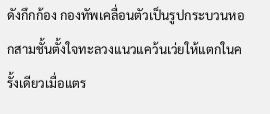ดังกึกก้อง กองทัพเคลื่อนตัวเป็นรูปกระบวนหอกสามชั้นตั้งใจทะลวงแนวแคว้นเว่ยให้แตกในครั้งเดียวเมื่อแตร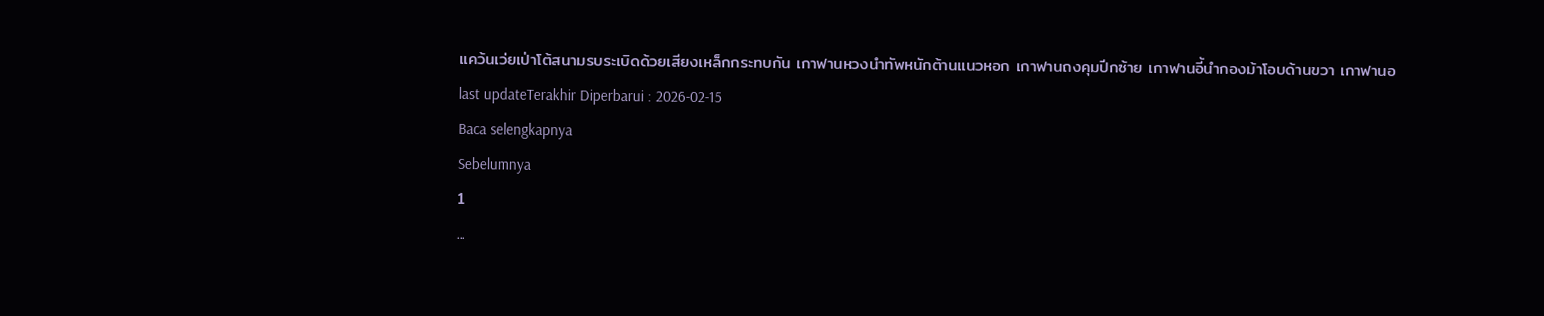แคว้นเว่ยเป่าโต้สนามรบระเบิดด้วยเสียงเหล็กกระทบกัน เกาฟานหวงนำทัพหนักต้านแนวหอก เกาฟานถงคุมปีกซ้าย เกาฟานอี้นำกองม้าโอบด้านขวา เกาฟานอ
last updateTerakhir Diperbarui : 2026-02-15
Baca selengkapnya
Sebelumnya
1
...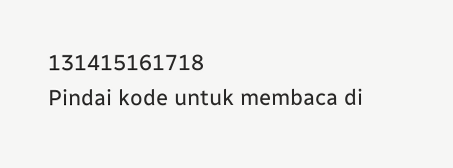131415161718
Pindai kode untuk membaca di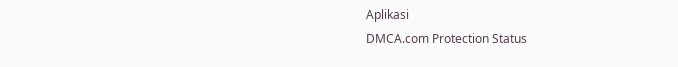Aplikasi
DMCA.com Protection Status